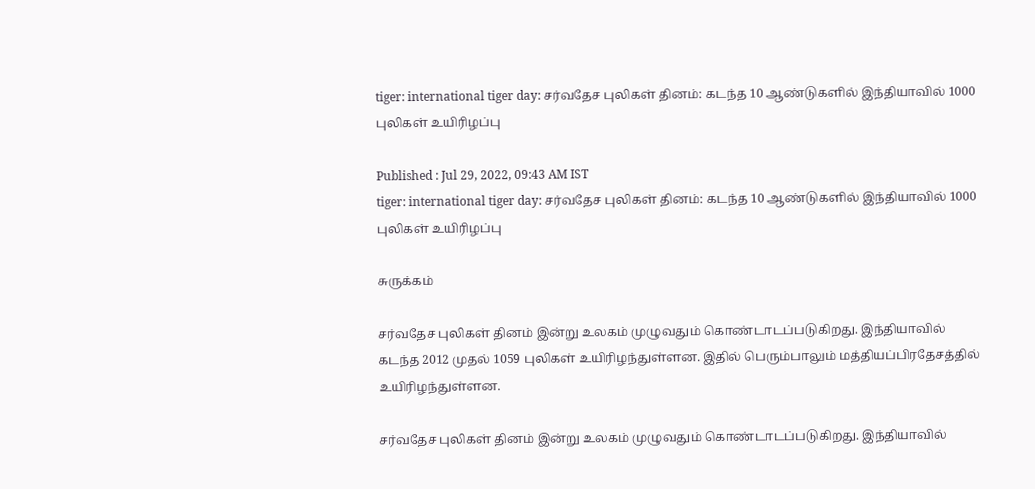tiger: international tiger day: சர்வதேச புலிகள் தினம்: கடந்த 10 ஆண்டுகளில் இந்தியாவில் 1000 புலிகள் உயிரிழப்பு

Published : Jul 29, 2022, 09:43 AM IST
tiger: international tiger day: சர்வதேச புலிகள் தினம்: கடந்த 10 ஆண்டுகளில் இந்தியாவில் 1000 புலிகள் உயிரிழப்பு

சுருக்கம்

சர்வதேச புலிகள் தினம் இன்று உலகம் முழுவதும் கொண்டாடப்படுகிறது. இந்தியாவில் கடந்த 2012 முதல் 1059 புலிகள் உயிரிழந்துள்ளன. இதில் பெரும்பாலும் மத்தியப்பிரதேசத்தில் உயிரிழந்துள்ளன.

சர்வதேச புலிகள் தினம் இன்று உலகம் முழுவதும் கொண்டாடப்படுகிறது. இந்தியாவில்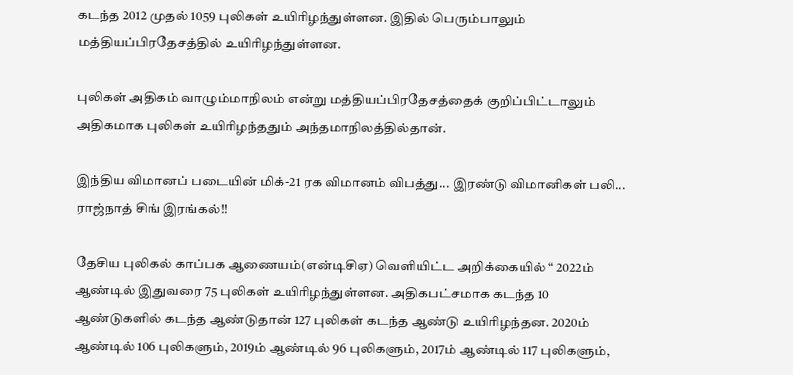கடந்த 2012 முதல் 1059 புலிகள் உயிரிழந்துள்ளன. இதில் பெரும்பாலும் மத்தியப்பிரதேசத்தில் உயிரிழந்துள்ளன.

புலிகள் அதிகம் வாழும்மாநிலம் என்று மத்தியப்பிரதேசத்தைக் குறிப்பிட்டாலும் அதிகமாக புலிகள் உயிரிழந்ததும் அந்தமாநிலத்தில்தான்.

இந்திய விமானப் படையின் மிக்-21 ரக விமானம் விபத்து... இரண்டு விமானிகள் பலி... ராஜ்நாத் சிங் இரங்கல்!!

தேசிய புலிகல் காப்பக ஆணையம்(என்டிசிஏ) வெளியிட்ட அறிக்கையில் “ 2022ம் ஆண்டில் இதுவரை 75 புலிகள் உயிரிழந்துள்ளன. அதிகபட்சமாக கடந்த 10 ஆண்டுகளில் கடந்த ஆண்டுதான் 127 புலிகள் கடந்த ஆண்டு உயிரிழந்தன. 2020ம் ஆண்டில் 106 புலிகளும், 2019ம் ஆண்டில் 96 புலிகளும், 2017ம் ஆண்டில் 117 புலிகளும்,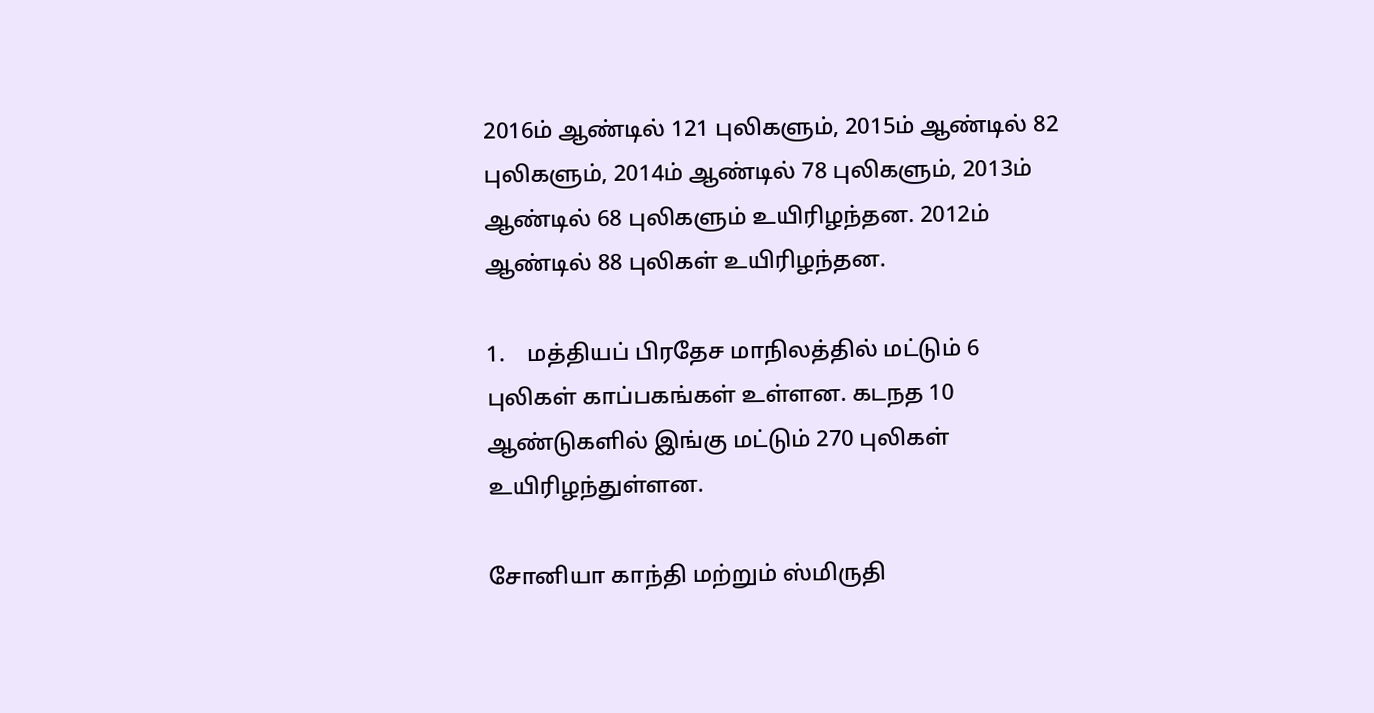2016ம் ஆண்டில் 121 புலிகளும், 2015ம் ஆண்டில் 82 புலிகளும், 2014ம் ஆண்டில் 78 புலிகளும், 2013ம் ஆண்டில் 68 புலிகளும் உயிரிழந்தன. 2012ம் ஆண்டில் 88 புலிகள் உயிரிழந்தன.

1.    மத்தியப் பிரதேச மாநிலத்தில் மட்டும் 6 புலிகள் காப்பகங்கள் உள்ளன. கடநத 10 ஆண்டுகளில் இங்கு மட்டும் 270 புலிகள் உயிரிழந்துள்ளன.

சோனியா காந்தி மற்றும் ஸ்மிருதி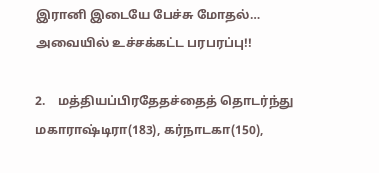இரானி இடையே பேச்சு மோதல்… அவையில் உச்சக்கட்ட பரபரப்பு!!

2.    மத்தியப்பிரதேதச்தைத் தொடர்ந்து மகாராஷ்டிரா(183), கர்நாடகா(150),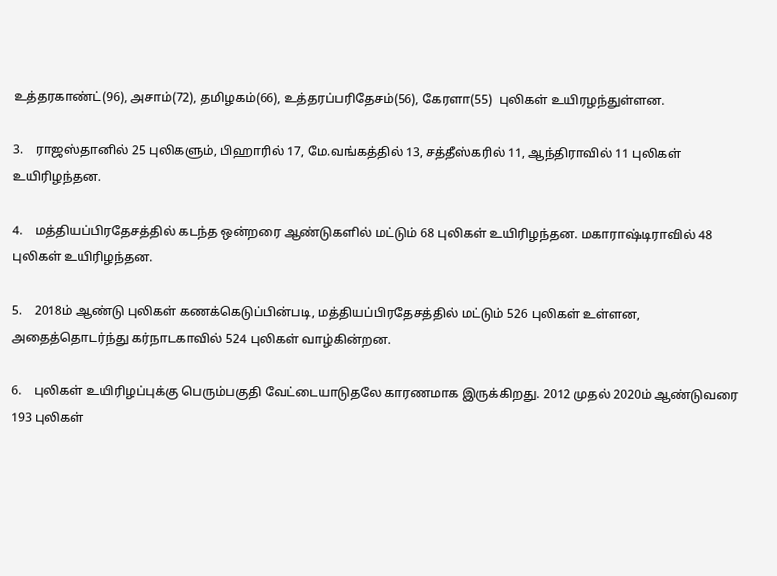உத்தரகாண்ட்(96), அசாம்(72), தமிழகம்(66), உத்தரப்பரிதேசம்(56), கேரளா(55)  புலிகள் உயிரழந்துள்ளன.

3.    ராஜஸ்தானில் 25 புலிகளும், பிஹாரில் 17, மே.வங்கத்தில் 13, சத்தீஸ்கரில் 11, ஆந்திராவில் 11 புலிகள் உயிரிழந்தன.

4.    மத்தியப்பிரதேசத்தில் கடந்த ஒன்றரை ஆண்டுகளில் மட்டும் 68 புலிகள் உயிரிழந்தன. மகாராஷ்டிராவில் 48 புலிகள் உயிரிழந்தன.

5.    2018ம் ஆண்டு புலிகள் கணக்கெடுப்பின்படி, மத்தியப்பிரதேசத்தில் மட்டும் 526 புலிகள் உள்ளன, அதைத்தொடர்ந்து கர்நாடகாவில் 524 புலிகள் வாழ்கின்றன.

6.    புலிகள் உயிரிழப்புக்கு பெரும்பகுதி வேட்டையாடுதலே காரணமாக இருக்கிறது. 2012 முதல் 2020ம் ஆண்டுவரை 193 புலிகள்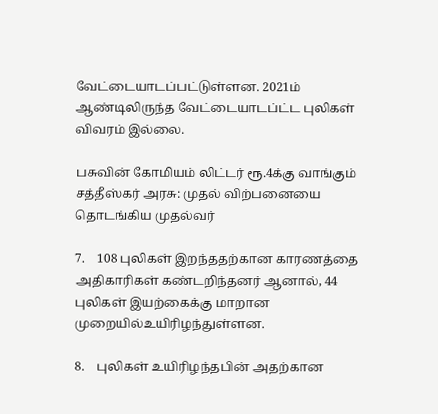வேட்டையாடப்பட்டுள்ளன. 2021ம் ஆண்டிலிருந்த வேட்டையாடப்ட்ட புலிகள் விவரம் இல்லை.

பசுவின் கோமியம் லிட்டர் ரூ.4க்கு வாங்கும் சத்தீஸ்கர் அரசு: முதல் விற்பனையை தொடங்கிய முதல்வர்

7.    108 புலிகள் இறந்ததற்கான காரணத்தை அதிகாரிகள் கண்டறிந்தனர் ஆனால், 44 புலிகள் இயற்கைக்கு மாறான முறையில்உயிரிழந்துள்ளன.

8.    புலிகள் உயிரிழந்தபின் அதற்கான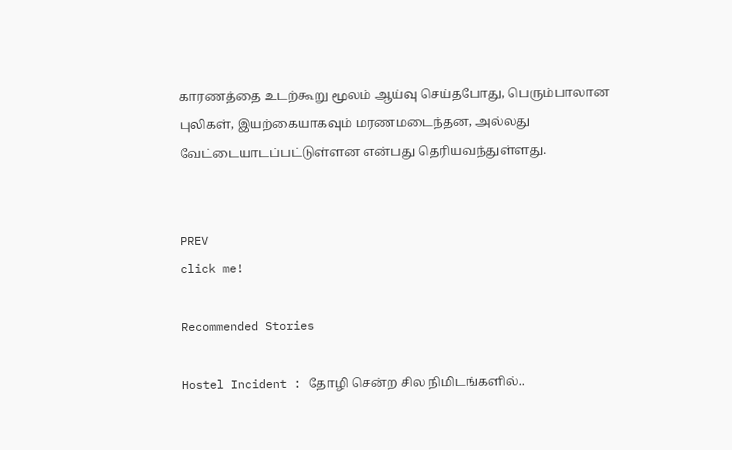காரணத்தை உடற்கூறு மூலம் ஆய்வு செய்தபோது, பெரும்பாலான புலிகள், இயற்கையாகவும் மரணமடைந்தன, அல்லது வேட்டையாடப்பட்டுள்ளன என்பது தெரியவந்துள்ளது.


PREV
click me!

Recommended Stories

Hostel Incident : தோழி சென்ற சில நிமிடங்களில்..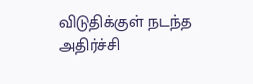விடுதிக்குள் நடந்த அதிர்ச்சி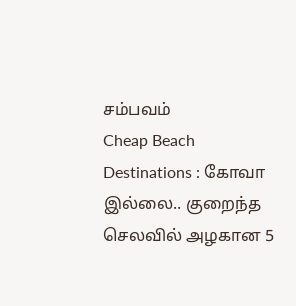சம்பவம்
Cheap Beach Destinations : கோவா இல்லை.. குறைந்த செலவில் அழகான 5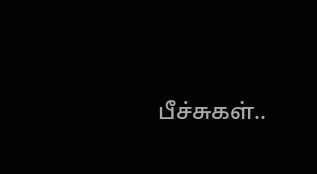பீச்சுகள்..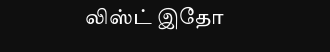லிஸ்ட் இதோ